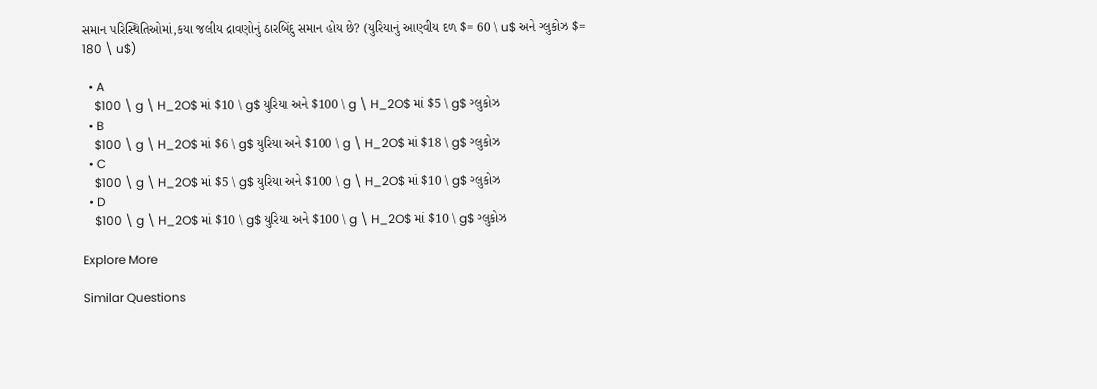સમાન પરિસ્થિતિઓમાં,કયા જલીય દ્રાવણોનું ઠારબિંદુ સમાન હોય છે? (યુરિયાનું આણ્વીય દળ $= 60 \ u$ અને ગ્લુકોઝ $= 180 \ u$)

  • A
    $100 \ g \ H_2O$ માં $10 \ g$ યુરિયા અને $100 \ g \ H_2O$ માં $5 \ g$ ગ્લુકોઝ
  • B
    $100 \ g \ H_2O$ માં $6 \ g$ યુરિયા અને $100 \ g \ H_2O$ માં $18 \ g$ ગ્લુકોઝ
  • C
    $100 \ g \ H_2O$ માં $5 \ g$ યુરિયા અને $100 \ g \ H_2O$ માં $10 \ g$ ગ્લુકોઝ
  • D
    $100 \ g \ H_2O$ માં $10 \ g$ યુરિયા અને $100 \ g \ H_2O$ માં $10 \ g$ ગ્લુકોઝ

Explore More

Similar Questions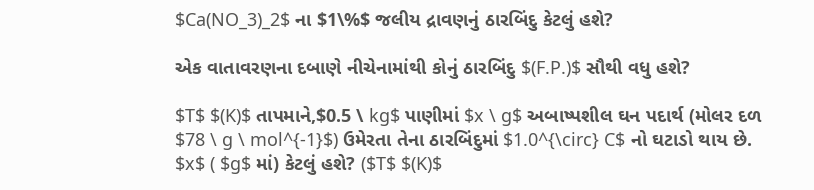$Ca(NO_3)_2$ ના $1\%$ જલીય દ્રાવણનું ઠારબિંદુ કેટલું હશે?

એક વાતાવરણના દબાણે નીચેનામાંથી કોનું ઠારબિંદુ $(F.P.)$ સૌથી વધુ હશે?

$T$ $(K)$ તાપમાને,$0.5 \ kg$ પાણીમાં $x \ g$ અબાષ્પશીલ ઘન પદાર્થ (મોલર દળ $78 \ g \ mol^{-1}$) ઉમેરતા તેના ઠારબિંદુમાં $1.0^{\circ} C$ નો ઘટાડો થાય છે. $x$ ( $g$ માં) કેટલું હશે? ($T$ $(K)$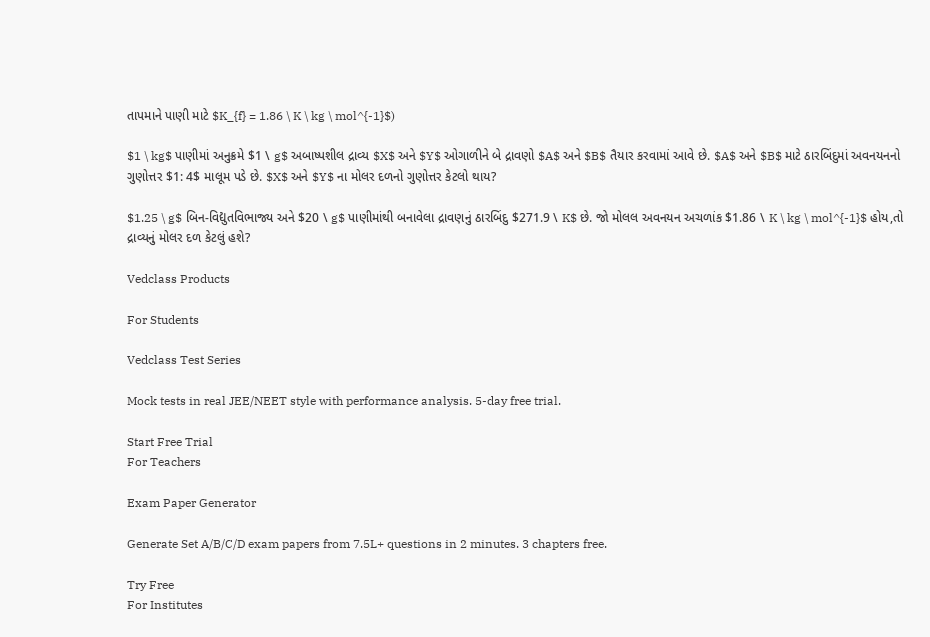તાપમાને પાણી માટે $K_{f} = 1.86 \ K \ kg \ mol^{-1}$)

$1 \ kg$ પાણીમાં અનુક્રમે $1 \ g$ અબાષ્પશીલ દ્રાવ્ય $X$ અને $Y$ ઓગાળીને બે દ્રાવણો $A$ અને $B$ તૈયાર કરવામાં આવે છે. $A$ અને $B$ માટે ઠારબિંદુમાં અવનયનનો ગુણોત્તર $1: 4$ માલૂમ પડે છે. $X$ અને $Y$ ના મોલર દળનો ગુણોત્તર કેટલો થાય?

$1.25 \ g$ બિન-વિદ્યુતવિભાજ્ય અને $20 \ g$ પાણીમાંથી બનાવેલા દ્રાવણનું ઠારબિંદુ $271.9 \ K$ છે. જો મોલલ અવનયન અચળાંક $1.86 \ K \ kg \ mol^{-1}$ હોય,તો દ્રાવ્યનું મોલર દળ કેટલું હશે?

Vedclass Products

For Students

Vedclass Test Series

Mock tests in real JEE/NEET style with performance analysis. 5-day free trial.

Start Free Trial
For Teachers

Exam Paper Generator

Generate Set A/B/C/D exam papers from 7.5L+ questions in 2 minutes. 3 chapters free.

Try Free
For Institutes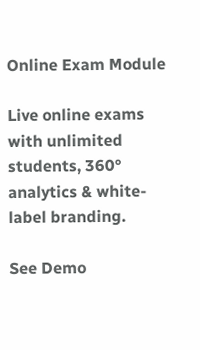Online Exam Module

Live online exams with unlimited students, 360° analytics & white-label branding.

See Demo